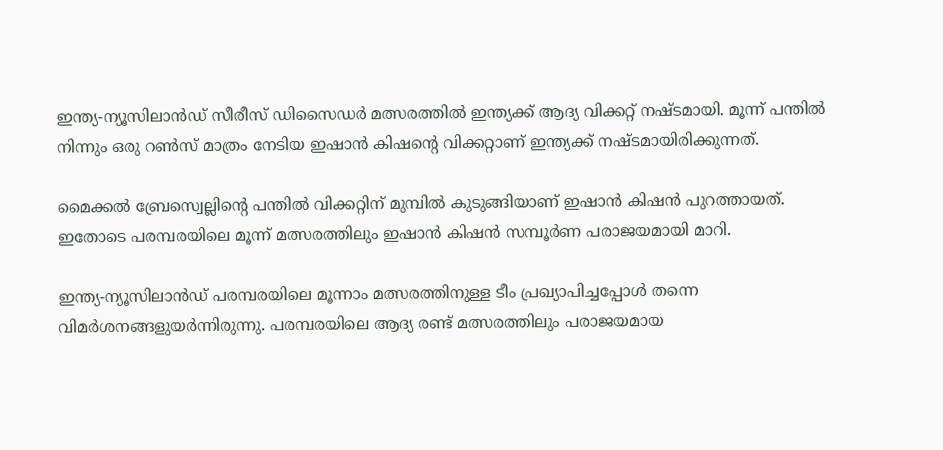ഇന്ത്യ-ന്യൂസിലാന്‍ഡ് സീരീസ് ഡിസൈഡര്‍ മത്സരത്തില്‍ ഇന്ത്യക്ക് ആദ്യ വിക്കറ്റ് നഷ്ടമായി. മൂന്ന് പന്തില്‍ നിന്നും ഒരു റണ്‍സ് മാത്രം നേടിയ ഇഷാന്‍ കിഷന്റെ വിക്കറ്റാണ് ഇന്ത്യക്ക് നഷ്ടമായിരിക്കുന്നത്.

മൈക്കല്‍ ബ്രേസ്വെല്ലിന്റെ പന്തില്‍ വിക്കറ്റിന് മുമ്പില്‍ കുടുങ്ങിയാണ് ഇഷാന്‍ കിഷന്‍ പുറത്തായത്. ഇതോടെ പരമ്പരയിലെ മൂന്ന് മത്സരത്തിലും ഇഷാന്‍ കിഷന്‍ സമ്പൂര്‍ണ പരാജയമായി മാറി.

ഇന്ത്യ-ന്യൂസിലാന്‍ഡ് പരമ്പരയിലെ മൂന്നാം മത്സരത്തിനുള്ള ടീം പ്രഖ്യാപിച്ചപ്പോള്‍ തന്നെ വിമര്‍ശനങ്ങളുയര്‍ന്നിരുന്നു. പരമ്പരയിലെ ആദ്യ രണ്ട് മത്സരത്തിലും പരാജയമായ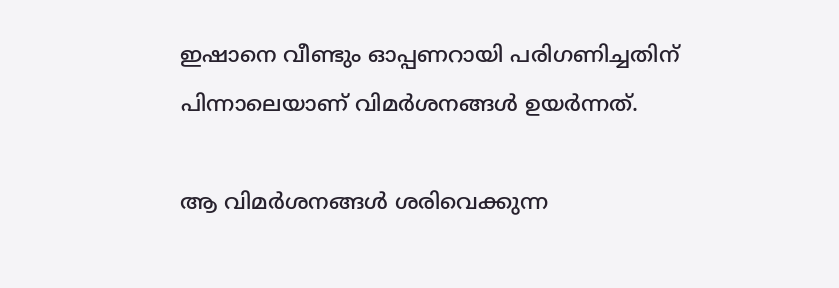ഇഷാനെ വീണ്ടും ഓപ്പണറായി പരിഗണിച്ചതിന് പിന്നാലെയാണ് വിമര്‍ശനങ്ങള്‍ ഉയര്‍ന്നത്.

ആ വിമര്‍ശനങ്ങള്‍ ശരിവെക്കുന്ന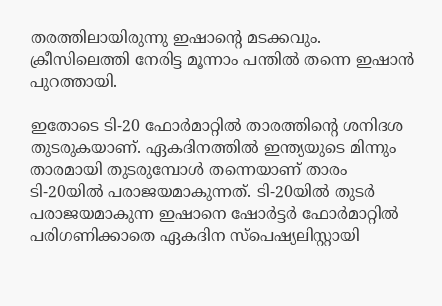തരത്തിലായിരുന്നു ഇഷാന്റെ മടക്കവും. ക്രീസിലെത്തി നേരിട്ട മൂന്നാം പന്തില്‍ തന്നെ ഇഷാന്‍ പുറത്തായി.

ഇതോടെ ടി-20 ഫോര്‍മാറ്റില്‍ താരത്തിന്റെ ശനിദശ തുടരുകയാണ്. ഏകദിനത്തില്‍ ഇന്ത്യയുടെ മിന്നും താരമായി തുടരുമ്പോള്‍ തന്നെയാണ് താരം ടി-20യില്‍ പരാജയമാകുന്നത്. ടി-20യില്‍ തുടര്‍ പരാജയമാകുന്ന ഇഷാനെ ഷോര്‍ട്ടര്‍ ഫോര്‍മാറ്റില്‍ പരിഗണിക്കാതെ ഏകദിന സ്‌പെഷ്യലിസ്റ്റായി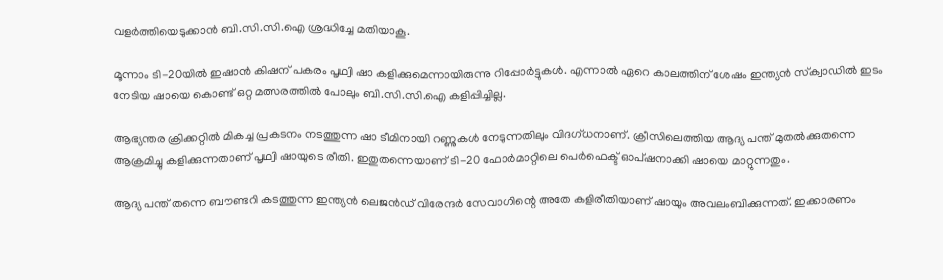വളര്‍ത്തിയെടുക്കാന്‍ ബി.സി.സി.ഐ ശ്രദ്ധിച്ചേ മതിയാകൂ.

മൂന്നാം ടി-20യില്‍ ഇഷാന്‍ കിഷന് പകരം പൃഥ്വി ഷാ കളിക്കുമെന്നായിരുന്നു റിപ്പോര്‍ട്ടുകള്‍. എന്നാല്‍ ഏറെ കാലത്തിന് ശേഷം ഇന്ത്യന്‍ സ്‌ക്വാഡില്‍ ഇടം നേടിയ ഷായെ കൊണ്ട് ഒറ്റ മത്സരത്തില്‍ പോലും ബി.സി.സി.ഐ കളിപ്പിച്ചില്ല.

ആഭ്യന്തര ക്രിക്കറ്റില്‍ മികച്ച പ്രകടനം നടത്തുന്ന ഷാ ടീമിനായി റണ്ണുകള്‍ നേടുന്നതിലും വിദഗ്ധനാണ്. ക്രീസിലെത്തിയ ആദ്യ പന്ത് മുതല്‍ക്കുതന്നെ ആക്രമിച്ചു കളിക്കുന്നതാണ് പൃഥ്വി ഷായുടെ രീതി. ഇതുതന്നെയാണ് ടി-20 ഫോര്‍മാറ്റിലെ പെര്‍ഫെക്ട് ഓപ്ഷനാക്കി ഷായെ മാറ്റുന്നതും.

ആദ്യ പന്ത് തന്നെ ബൗണ്ടറി കടത്തുന്ന ഇന്ത്യന്‍ ലെജന്‍ഡ് വിരേന്ദര്‍ സേവാഗിന്റെ അതേ കളിരീതിയാണ് ഷായും അവലംബിക്കുന്നത്. ഇക്കാരണം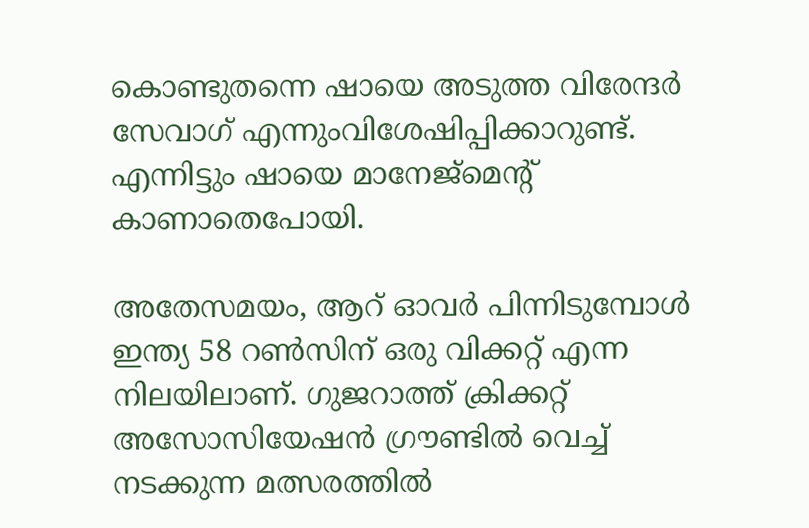കൊണ്ടുതന്നെ ഷായെ അടുത്ത വിരേന്ദര്‍ സേവാഗ് എന്നുംവിശേഷിപ്പിക്കാറുണ്ട്. എന്നിട്ടും ഷായെ മാനേജ്‌മെന്റ് കാണാതെപോയി.

അതേസമയം, ആറ് ഓവര്‍ പിന്നിടുമ്പോള്‍ ഇന്ത്യ 58 റണ്‍സിന് ഒരു വിക്കറ്റ് എന്ന നിലയിലാണ്. ഗുജറാത്ത് ക്രിക്കറ്റ് അസോസിയേഷന്‍ ഗ്രൗണ്ടില്‍ വെച്ച് നടക്കുന്ന മത്സരത്തില്‍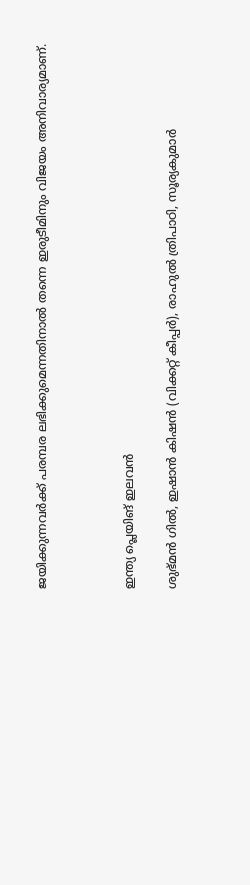ജയിക്കുന്നവര്‍ക്ക് പരമ്പര ലഭിക്കുമെന്നതിനാല്‍ തന്നെ ഇരുടീമിനും വിജയം അനിവാര്യമാണ്.



ഇന്ത്യ പ്ലെയിങ് ഇലവന്‍

ശുഭ്മന്‍ ഗില്‍, ഇഷാന്‍ കിഷന്‍ (വിക്കറ്റ് കീപ്പര്‍), രാഹുല്‍ ത്രിപാഠി, സൂര്യകുമാര്‍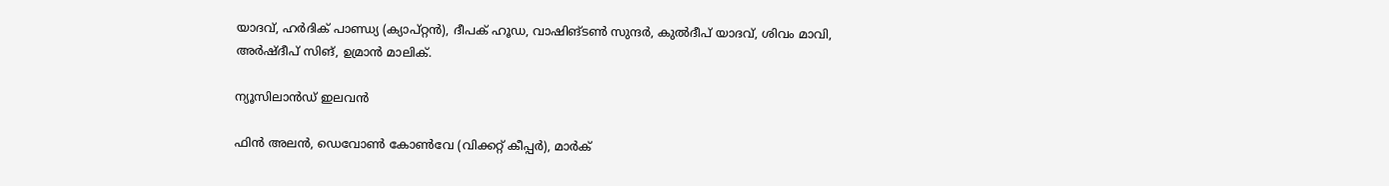യാദവ്, ഹര്‍ദിക് പാണ്ഡ്യ (ക്യാപ്റ്റന്‍), ദീപക് ഹൂഡ, വാഷിങ്ടണ്‍ സുന്ദര്‍, കുല്‍ദീപ് യാദവ്, ശിവം മാവി, അര്‍ഷ്ദീപ് സിങ്, ഉമ്രാന്‍ മാലിക്.

ന്യൂസിലാന്‍ഡ് ഇലവന്‍

ഫിന്‍ അലന്‍, ഡെവോണ്‍ കോണ്‍വേ (വിക്കറ്റ് കീപ്പര്‍), മാര്‍ക്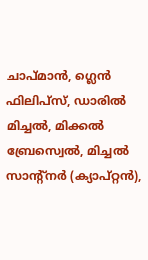ചാപ്മാന്‍, ഗ്ലെന്‍ ഫിലിപ്സ്, ഡാരില്‍ മിച്ചല്‍, മിക്കല്‍ ബ്രേസ്വെല്‍, മിച്ചല്‍ സാന്റ്നര്‍ (ക്യാപ്റ്റന്‍),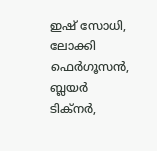ഇഷ് സോധി, ലോക്കി ഫെര്‍ഗൂസന്‍, ബ്ലയര്‍ ടിക്നര്‍,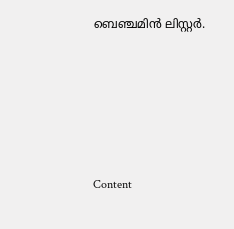ബെഞ്ചമിന്‍ ലിസ്റ്റര്‍.





Content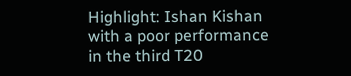Highlight: Ishan Kishan with a poor performance in the third T20